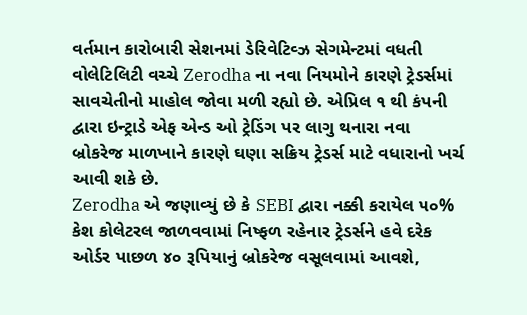વર્તમાન કારોબારી સેશનમાં ડેરિવેટિવ્ઝ સેગમેન્ટમાં વધતી વોલેટિલિટી વચ્ચે Zerodha ના નવા નિયમોને કારણે ટ્રેડર્સમાં સાવચેતીનો માહોલ જોવા મળી રહ્યો છે. એપ્રિલ ૧ થી કંપની દ્વારા ઇન્ટ્રાડે એફ એન્ડ ઓ ટ્રેડિંગ પર લાગુ થનારા નવા બ્રોકરેજ માળખાને કારણે ઘણા સક્રિય ટ્રેડર્સ માટે વધારાનો ખર્ચ આવી શકે છે.
Zerodha એ જણાવ્યું છે કે SEBI દ્વારા નક્કી કરાયેલ ૫૦% કેશ કોલેટરલ જાળવવામાં નિષ્ફળ રહેનાર ટ્રેડર્સને હવે દરેક ઓર્ડર પાછળ ૪૦ રૂપિયાનું બ્રોકરેજ વસૂલવામાં આવશે,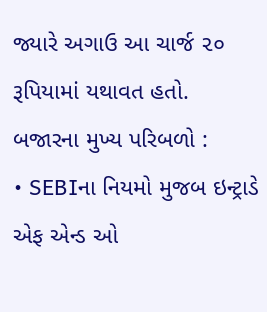જ્યારે અગાઉ આ ચાર્જ ૨૦ રૂપિયામાં યથાવત હતો.
બજારના મુખ્ય પરિબળો :
• SEBIના નિયમો મુજબ ઇન્ટ્રાડે એફ એન્ડ ઓ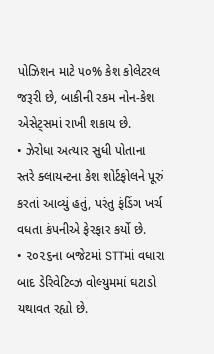પોઝિશન માટે ૫૦% કેશ કોલેટરલ જરૂરી છે, બાકીની રકમ નોન-કેશ એસેટ્સમાં રાખી શકાય છે.
• ઝેરોધા અત્યાર સુધી પોતાના સ્તરે ક્લાયન્ટના કેશ શોર્ટફોલને પૂરું કરતાં આવ્યું હતું, પરંતુ ફંડિંગ ખર્ચ વધતા કંપનીએ ફેરફાર કર્યો છે.
• ૨૦૨૬ના બજેટમાં STTમાં વધારા બાદ ડેરિવેટિવ્ઝ વોલ્યુમમાં ઘટાડો યથાવત રહ્યો છે.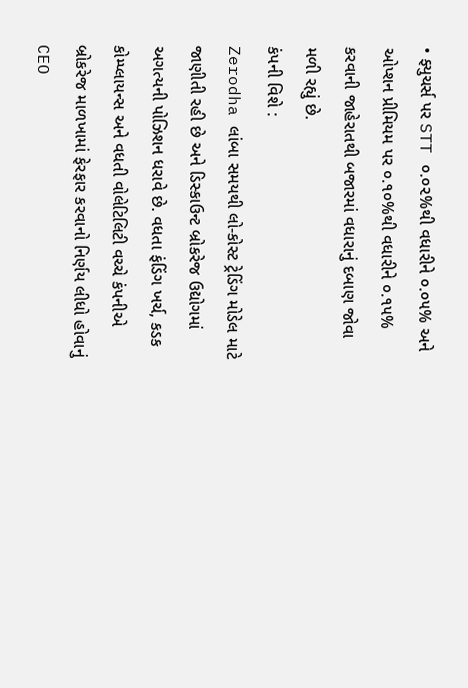• ફ્યુચર્સ પર STT ૦.૦૨%થી વધારીને ૦.૦૫% અને ઓપ્શન પ્રીમિયમ પર ૦.૧૦%થી વધારીને ૦.૧૫% કરવાની જાહેરાતથી બજારમાં વધારાનું દબાણ જોવા મળી રહ્યું છે.
કંપની વિશે :
Zerodha લાંબા સમયથી લો-કોસ્ટ ટ્રેડિંગ મોડેલ માટે જાણીતી રહી છે અને ડિસ્કાઉન્ટ બ્રોકરેજ ઉદ્યોગમાં અગત્યની પોઝિશન ધરાવે છે. વધતા ફંડિંગ ખર્ચ, કડક કોમ્પ્લાયન્સ અને વધતી વોલેટિલિટી વચ્ચે કંપનીએ બ્રોકરેજ માળખામાં ફેરફાર કરવાનો નિર્ણય લીધો હોવાનું CEO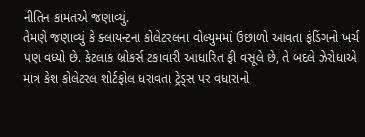નીતિન કામતએ જણાવ્યું.
તેમણે જણાવ્યું કે ક્લાયન્ટના કોલેટરલના વોલ્યુમમાં ઉછાળો આવતા ફંડિંગનો ખર્ચ પણ વધ્યો છે. કેટલાક બ્રોકર્સ ટકાવારી આધારિત ફી વસૂલે છે, તે બદલે ઝેરોધાએ માત્ર કેશ કોલેટરલ શોર્ટફોલ ધરાવતા ટ્રેડ્સ પર વધારાનો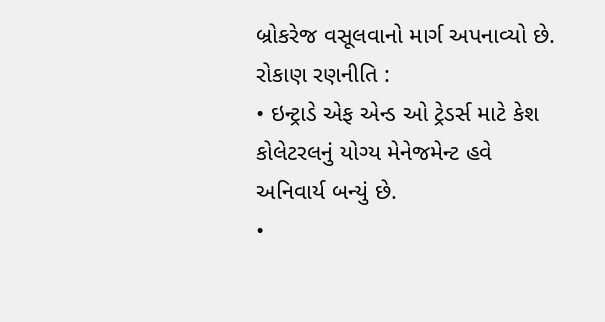બ્રોકરેજ વસૂલવાનો માર્ગ અપનાવ્યો છે.
રોકાણ રણનીતિ :
• ઇન્ટ્રાડે એફ એન્ડ ઓ ટ્રેડર્સ માટે કેશ કોલેટરલનું યોગ્ય મેનેજમેન્ટ હવે અનિવાર્ય બન્યું છે.
•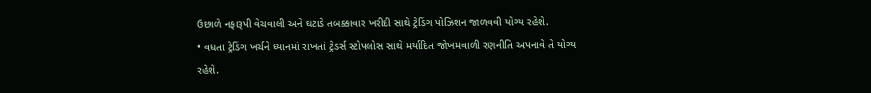ઉછાળે નફારૂપી વેચવાલી અને ઘટાડે તબક્કાવાર ખરીદી સાથે ટ્રેડિંગ પોઝિશન જાળવવી યોગ્ય રહેશે.
• વધતા ટ્રેડિંગ ખર્ચને ધ્યાનમાં રાખતાં ટ્રેડર્સ સ્ટોપલોસ સાથે મર્યાદિત જોખમવાળી રણનીતિ અપનાવે તે યોગ્ય રહેશે.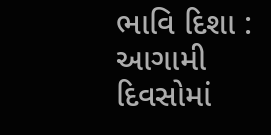ભાવિ દિશા :
આગામી દિવસોમાં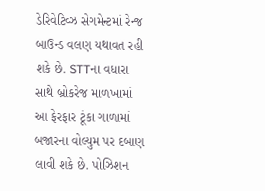ડેરિવેટિવ્ઝ સેગમેન્ટમાં રેન્જ બાઉન્ડ વલણ યથાવત રહી શકે છે. STTના વધારા સાથે બ્રોકરેજ માળખામાં આ ફેરફાર ટૂંકા ગાળામાં બજારના વોલ્યુમ પર દબાણ લાવી શકે છે. પોઝિશન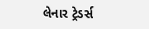લેનાર ટ્રેડર્સ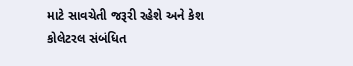માટે સાવચેતી જરૂરી રહેશે અને કેશ કોલેટરલ સંબંધિત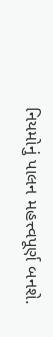નિયમોનું પાલન મહત્ત્વપૂર્ણ બનશે.